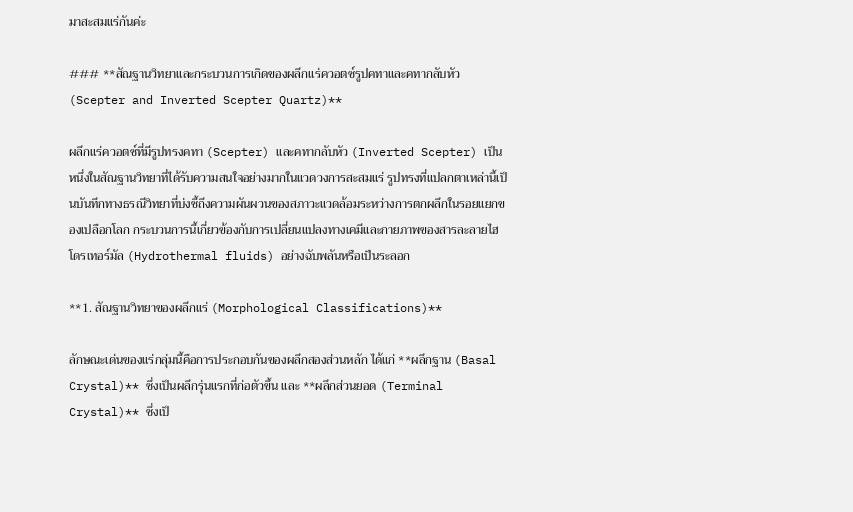มาสะสมแร่กันค่ะ

### **สัณฐานวิทยาและกระบวนการเกิดของผลึกแร่ควอตซ์รูปคทาและคทากลับหัว (Scepter and Inverted Scepter Quartz)**

ผลึกแร่ควอตซ์ที่มีรูปทรงคทา (Scepter) และคทากลับหัว (Inverted Scepter) เป็นหนึ่งในสัณฐานวิทยาที่ได้รับความสนใจอย่างมากในแวดวงการสะสมแร่ รูปทรงที่แปลกตาเหล่านี้เป็นบันทึกทางธรณีวิทยาที่บ่งชี้ถึงความผันผวนของสภาวะแวดล้อมระหว่างการตกผลึกในรอยแยกของเปลือกโลก กระบวนการนี้เกี่ยวข้องกับการเปลี่ยนแปลงทางเคมีและกายภาพของสารละลายไฮโดรเทอร์มัล (Hydrothermal fluids) อย่างฉับพลันหรือเป็นระลอก

**1. สัณฐานวิทยาของผลึกแร่ (Morphological Classifications)**

ลักษณะเด่นของแร่กลุ่มนี้คือการประกอบกันของผลึกสองส่วนหลัก ได้แก่ **ผลึกฐาน (Basal Crystal)** ซึ่งเป็นผลึกรุ่นแรกที่ก่อตัวขึ้น และ **ผลึกส่วนยอด (Terminal Crystal)** ซึ่งเป็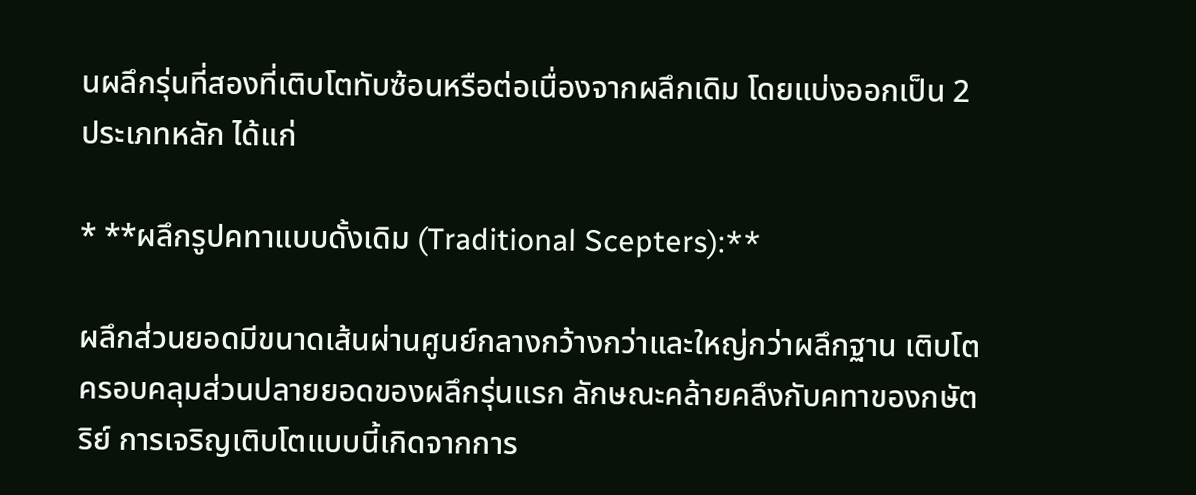นผลึกรุ่นที่สองที่เติบโตทับซ้อนหรือต่อเนื่องจากผลึกเดิม โดยแบ่งออกเป็น 2 ประเภทหลัก ได้แก่

* **ผลึกรูปคทาแบบดั้งเดิม (Traditional Scepters):**

ผลึกส่วนยอดมีขนาดเส้นผ่านศูนย์กลางกว้างกว่าและใหญ่กว่าผลึกฐาน เติบโตครอบคลุมส่วนปลายยอดของผลึกรุ่นแรก ลักษณะคล้ายคลึงกับคทาของกษัตริย์ การเจริญเติบโตแบบนี้เกิดจากการ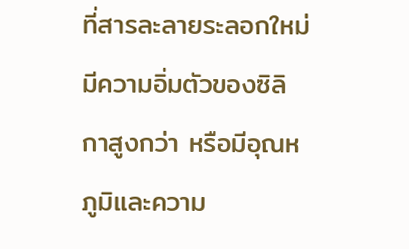ที่สารละลายระลอกใหม่มีความอิ่มตัวของซิลิกาสูงกว่า หรือมีอุณหภูมิและความ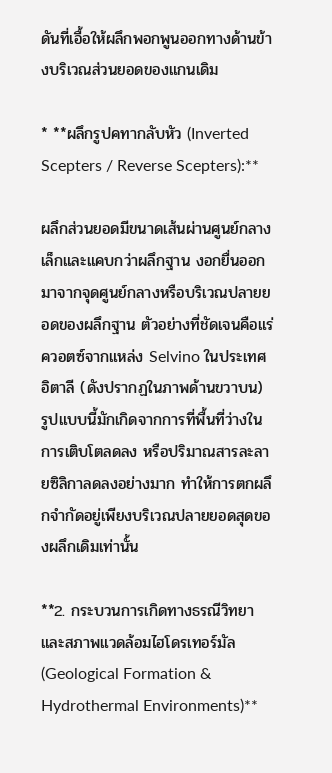ดันที่เอื้อให้ผลึกพอกพูนออกทางด้านข้างบริเวณส่วนยอดของแกนเดิม

* **ผลึกรูปคทากลับหัว (Inverted Scepters / Reverse Scepters):**

ผลึกส่วนยอดมีขนาดเส้นผ่านศูนย์กลางเล็กและแคบกว่าผลึกฐาน งอกยื่นออกมาจากจุดศูนย์กลางหรือบริเวณปลายยอดของผลึกฐาน ตัวอย่างที่ชัดเจนคือแร่ควอตซ์จากแหล่ง Selvino ในประเทศอิตาลี (ดังปรากฏในภาพด้านขวาบน) รูปแบบนี้มักเกิดจากการที่พื้นที่ว่างในการเติบโตลดลง หรือปริมาณสารละลายซิลิกาลดลงอย่างมาก ทำให้การตกผลึกจำกัดอยู่เพียงบริเวณปลายยอดสุดของผลึกเดิมเท่านั้น

**2. กระบวนการเกิดทางธรณีวิทยาและสภาพแวดล้อมไฮโดรเทอร์มัล (Geological Formation & Hydrothermal Environments)**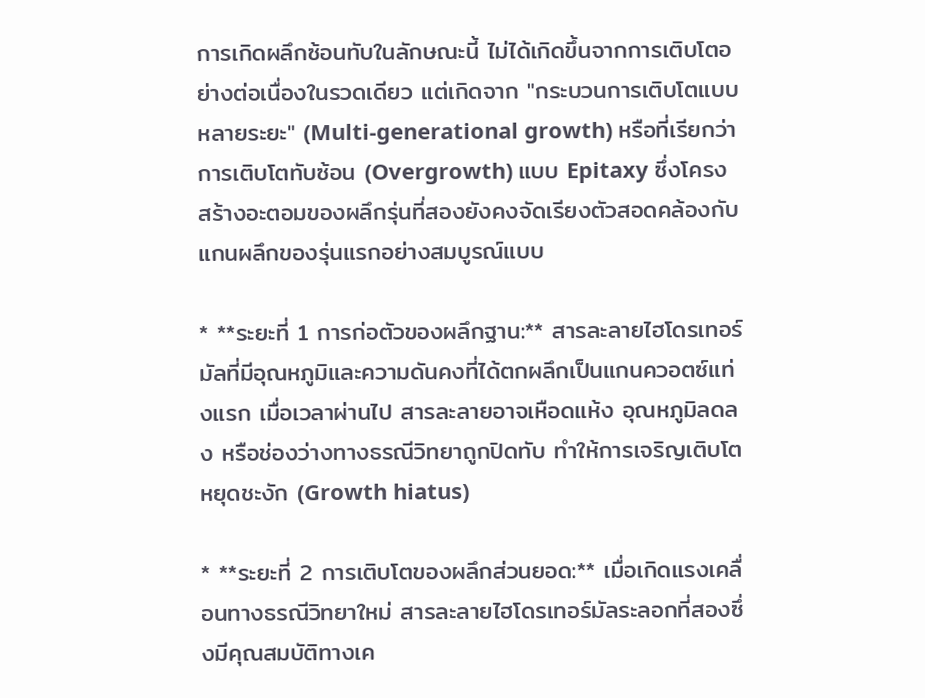การเกิดผลึกซ้อนทับในลักษณะนี้ ไม่ได้เกิดขึ้นจากการเติบโตอย่างต่อเนื่องในรวดเดียว แต่เกิดจาก "กระบวนการเติบโตแบบหลายระยะ" (Multi-generational growth) หรือที่เรียกว่าการเติบโตทับซ้อน (Overgrowth) แบบ Epitaxy ซึ่งโครงสร้างอะตอมของผลึกรุ่นที่สองยังคงจัดเรียงตัวสอดคล้องกับแกนผลึกของรุ่นแรกอย่างสมบูรณ์แบบ

* **ระยะที่ 1 การก่อตัวของผลึกฐาน:** สารละลายไฮโดรเทอร์มัลที่มีอุณหภูมิและความดันคงที่ได้ตกผลึกเป็นแกนควอตซ์แท่งแรก เมื่อเวลาผ่านไป สารละลายอาจเหือดแห้ง อุณหภูมิลดลง หรือช่องว่างทางธรณีวิทยาถูกปิดทับ ทำให้การเจริญเติบโตหยุดชะงัก (Growth hiatus)

* **ระยะที่ 2 การเติบโตของผลึกส่วนยอด:** เมื่อเกิดแรงเคลื่อนทางธรณีวิทยาใหม่ สารละลายไฮโดรเทอร์มัลระลอกที่สองซึ่งมีคุณสมบัติทางเค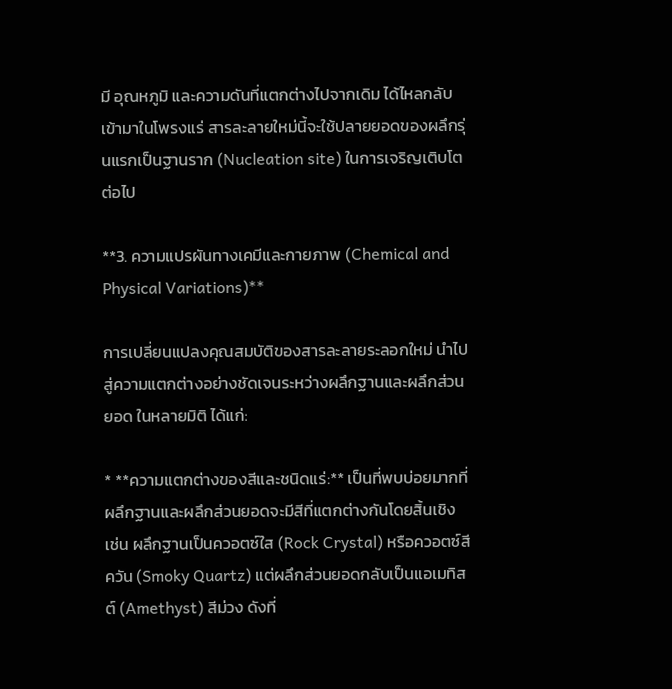มี อุณหภูมิ และความดันที่แตกต่างไปจากเดิม ได้ไหลกลับเข้ามาในโพรงแร่ สารละลายใหม่นี้จะใช้ปลายยอดของผลึกรุ่นแรกเป็นฐานราก (Nucleation site) ในการเจริญเติบโตต่อไป

**3. ความแปรผันทางเคมีและกายภาพ (Chemical and Physical Variations)**

การเปลี่ยนแปลงคุณสมบัติของสารละลายระลอกใหม่ นำไปสู่ความแตกต่างอย่างชัดเจนระหว่างผลึกฐานและผลึกส่วนยอด ในหลายมิติ ได้แก่:

* **ความแตกต่างของสีและชนิดแร่:** เป็นที่พบบ่อยมากที่ผลึกฐานและผลึกส่วนยอดจะมีสีที่แตกต่างกันโดยสิ้นเชิง เช่น ผลึกฐานเป็นควอตซ์ใส (Rock Crystal) หรือควอตซ์สีควัน (Smoky Quartz) แต่ผลึกส่วนยอดกลับเป็นแอเมทิสต์ (Amethyst) สีม่วง ดังที่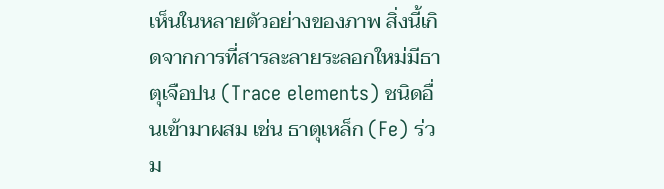เห็นในหลายตัวอย่างของภาพ สิ่งนี้เกิดจากการที่สารละลายระลอกใหม่มีธาตุเจือปน (Trace elements) ชนิดอื่นเข้ามาผสม เช่น ธาตุเหล็ก (Fe) ร่วม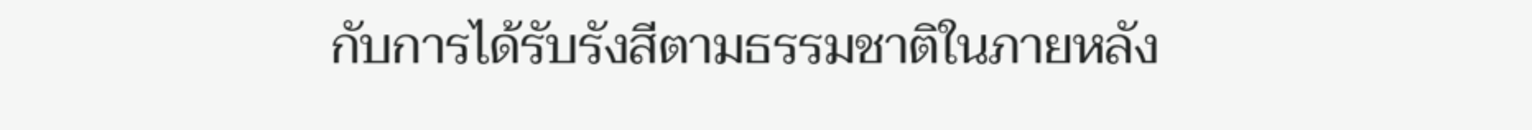กับการได้รับรังสีตามธรรมชาติในภายหลัง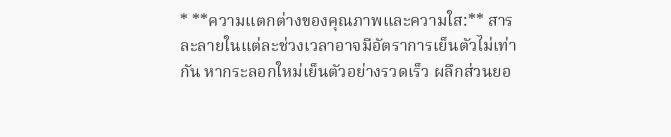* **ความแตกต่างของคุณภาพและความใส:** สารละลายในแต่ละช่วงเวลาอาจมีอัตราการเย็นตัวไม่เท่ากัน หากระลอกใหม่เย็นตัวอย่างรวดเร็ว ผลึกส่วนยอ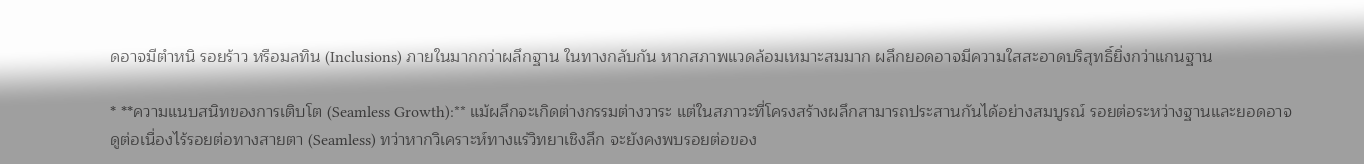ดอาจมีตำหนิ รอยร้าว หรือมลทิน (Inclusions) ภายในมากกว่าผลึกฐาน ในทางกลับกัน หากสภาพแวดล้อมเหมาะสมมาก ผลึกยอดอาจมีความใสสะอาดบริสุทธิ์ยิ่งกว่าแกนฐาน

* **ความแนบสนิทของการเติบโต (Seamless Growth):** แม้ผลึกจะเกิดต่างกรรมต่างวาระ แต่ในสภาวะที่โครงสร้างผลึกสามารถประสานกันได้อย่างสมบูรณ์ รอยต่อระหว่างฐานและยอดอาจดูต่อเนื่องไร้รอยต่อทางสายตา (Seamless) ทว่าหากวิเคราะห์ทางแร่วิทยาเชิงลึก จะยังคงพบรอยต่อของ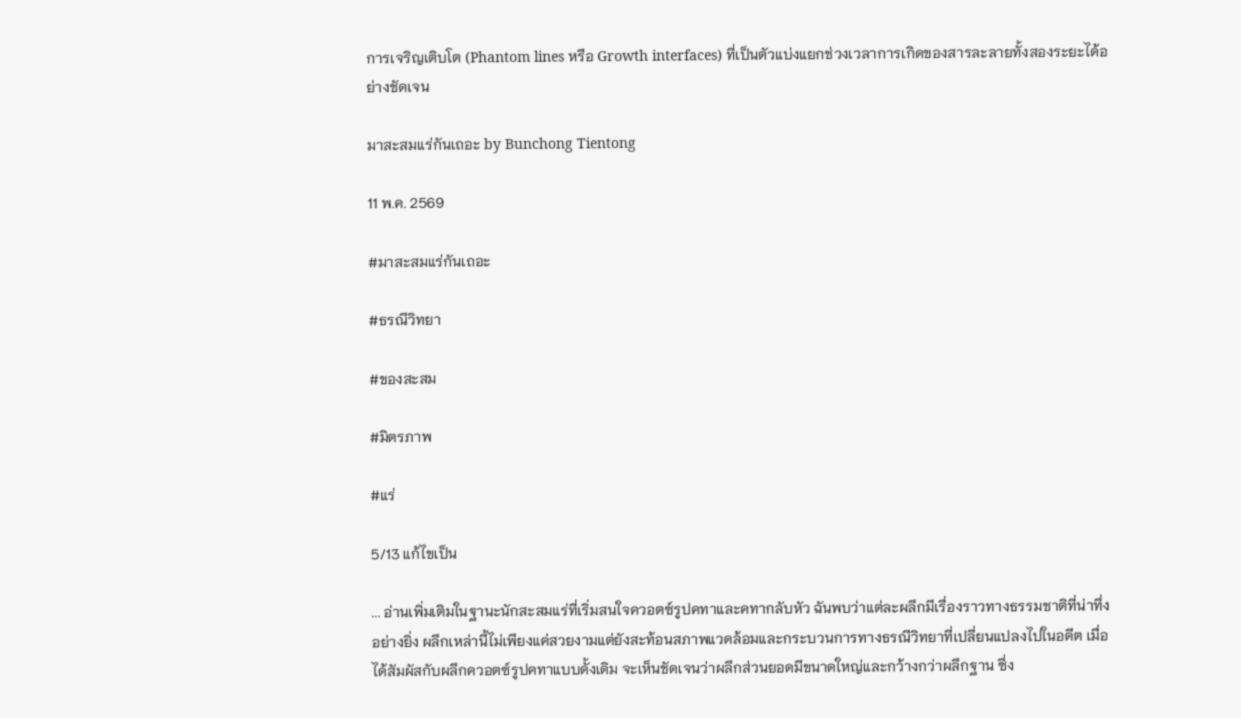การเจริญเติบโต (Phantom lines หรือ Growth interfaces) ที่เป็นตัวแบ่งแยกช่วงเวลาการเกิดของสารละลายทั้งสองระยะได้อย่างชัดเจน

มาสะสมแร่กันเถอะ by Bunchong Tientong

11 พ.ค. 2569

#มาสะสมแร่กันเถอะ

#ธรณีวิทยา

#ของสะสม

#มิตรภาพ

#แร่

5/13 แก้ไขเป็น

... อ่านเพิ่มเติมในฐานะนักสะสมแร่ที่เริ่มสนใจควอตซ์รูปคทาและคทากลับหัว ฉันพบว่าแต่ละผลึกมีเรื่องราวทางธรรมชาติที่น่าทึ่งอย่างยิ่ง ผลึกเหล่านี้ไม่เพียงแค่สวยงามแต่ยังสะท้อนสภาพแวดล้อมและกระบวนการทางธรณีวิทยาที่เปลี่ยนแปลงไปในอดีต เมื่อได้สัมผัสกับผลึกควอตซ์รูปคทาแบบดั้งเดิม จะเห็นชัดเจนว่าผลึกส่วนยอดมีขนาดใหญ่และกว้างกว่าผลึกฐาน ซึ่ง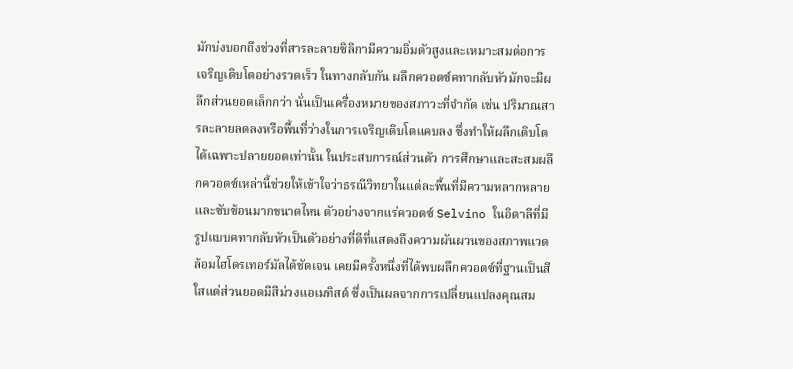มักบ่งบอกถึงช่วงที่สารละลายซิลิกามีความอิ่มตัวสูงและเหมาะสมต่อการเจริญเติบโตอย่างรวดเร็ว ในทางกลับกัน ผลึกควอตซ์คทากลับหัวมักจะมีผลึกส่วนยอดเล็กกว่า นั่นเป็นเครื่องหมายของสภาวะที่จำกัด เช่น ปริมาณสารละลายลดลงหรือพื้นที่ว่างในการเจริญเติบโตแคบลง ซึ่งทำให้ผลึกเติบโตได้เฉพาะปลายยอดเท่านั้น ในประสบการณ์ส่วนตัว การศึกษาและสะสมผลึกควอตซ์เหล่านี้ช่วยให้เข้าใจว่าธรณีวิทยาในแต่ละพื้นที่มีความหลากหลายและซับซ้อนมากขนาดไหน ตัวอย่างจากแร่ควอตซ์ Selvino ในอิตาลีที่มีรูปแบบคทากลับหัวเป็นตัวอย่างที่ดีที่แสดงถึงความผันผวนของสภาพแวดล้อมไฮโดรเทอร์มัลได้ชัดเจน เคยมีครั้งหนึ่งที่ได้พบผลึกควอตซ์ที่ฐานเป็นสีใสแต่ส่วนยอดมีสีม่วงแอเมทิสต์ ซึ่งเป็นผลจากการเปลี่ยนแปลงคุณสม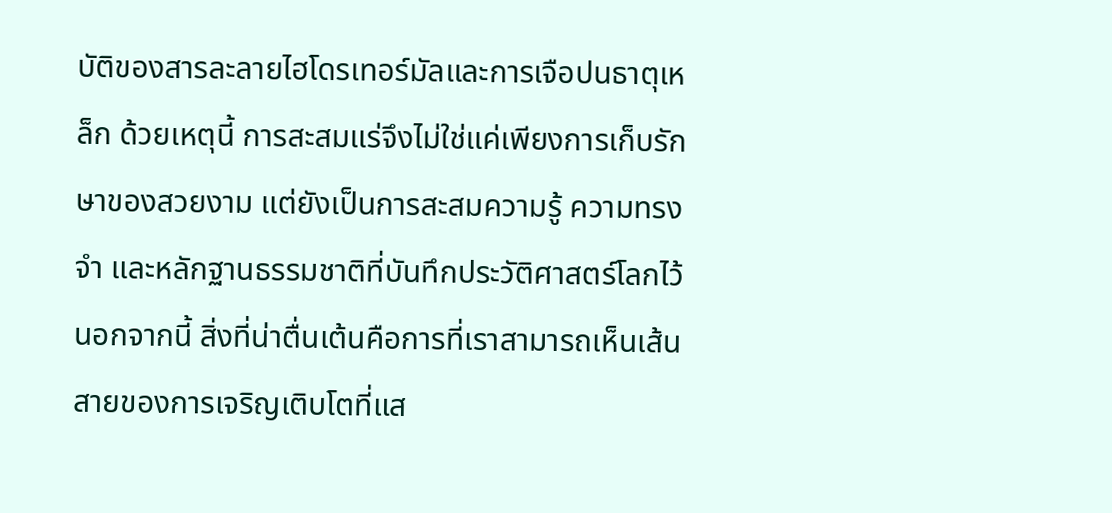บัติของสารละลายไฮโดรเทอร์มัลและการเจือปนธาตุเหล็ก ด้วยเหตุนี้ การสะสมแร่จึงไม่ใช่แค่เพียงการเก็บรักษาของสวยงาม แต่ยังเป็นการสะสมความรู้ ความทรงจำ และหลักฐานธรรมชาติที่บันทึกประวัติศาสตร์โลกไว้ นอกจากนี้ สิ่งที่น่าตื่นเต้นคือการที่เราสามารถเห็นเส้นสายของการเจริญเติบโตที่แส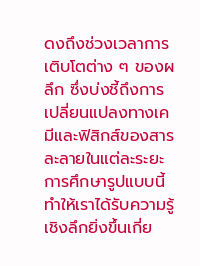ดงถึงช่วงเวลาการเติบโตต่าง ๆ ของผลึก ซึ่งบ่งชี้ถึงการเปลี่ยนแปลงทางเคมีและฟิสิกส์ของสารละลายในแต่ละระยะ การศึกษารูปแบบนี้ทำให้เราได้รับความรู้เชิงลึกยิ่งขึ้นเกี่ย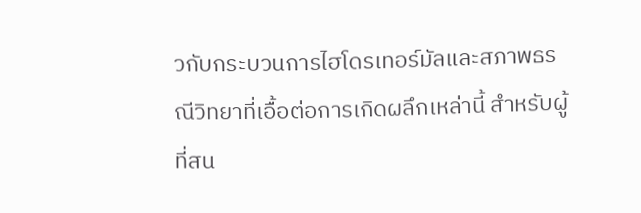วกับกระบวนการไฮโดรเทอร์มัลและสภาพธรณีวิทยาที่เอื้อต่อการเกิดผลึกเหล่านี้ สำหรับผู้ที่สน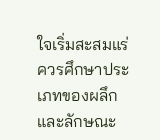ใจเริ่มสะสมแร่ ควรศึกษาประเภทของผลึกและลักษณะ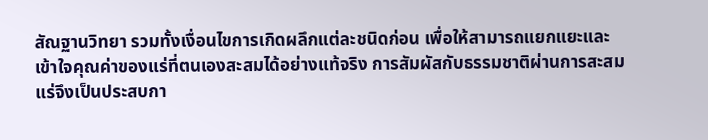สัณฐานวิทยา รวมทั้งเงื่อนไขการเกิดผลึกแต่ละชนิดก่อน เพื่อให้สามารถแยกแยะและเข้าใจคุณค่าของแร่ที่ตนเองสะสมได้อย่างแท้จริง การสัมผัสกับธรรมชาติผ่านการสะสมแร่จึงเป็นประสบกา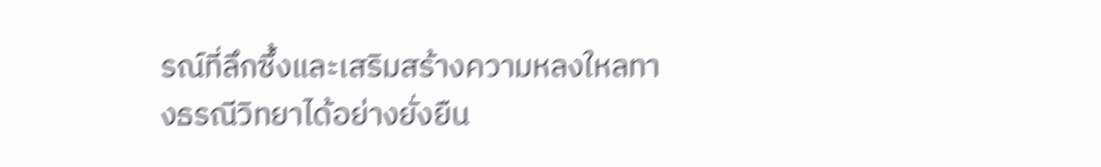รณ์ที่ลึกซึ้งและเสริมสร้างความหลงใหลทางธรณีวิทยาได้อย่างยั่งยืน